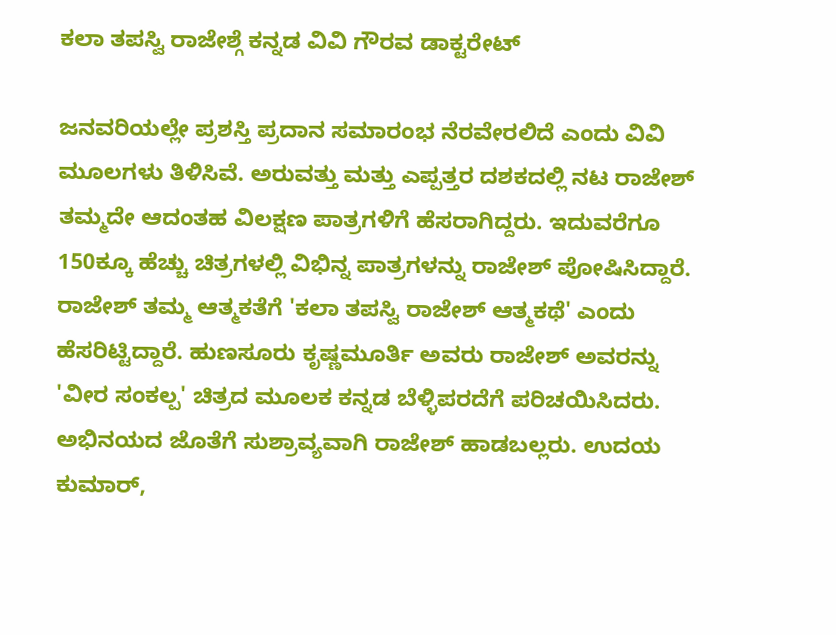ಕಲಾ ತಪಸ್ವಿ ರಾಜೇಶ್ಗೆ ಕನ್ನಡ ವಿವಿ ಗೌರವ ಡಾಕ್ಟರೇಟ್

ಜನವರಿಯಲ್ಲೇ ಪ್ರಶಸ್ತಿ ಪ್ರದಾನ ಸಮಾರಂಭ ನೆರವೇರಲಿದೆ ಎಂದು ವಿವಿ ಮೂಲಗಳು ತಿಳಿಸಿವೆ. ಅರುವತ್ತು ಮತ್ತು ಎಪ್ಪತ್ತರ ದಶಕದಲ್ಲಿ ನಟ ರಾಜೇಶ್ ತಮ್ಮದೇ ಆದಂತಹ ವಿಲಕ್ಷಣ ಪಾತ್ರಗಳಿಗೆ ಹೆಸರಾಗಿದ್ದರು. ಇದುವರೆಗೂ 150ಕ್ಕೂ ಹೆಚ್ಚು ಚಿತ್ರಗಳಲ್ಲಿ ವಿಭಿನ್ನ ಪಾತ್ರಗಳನ್ನು ರಾಜೇಶ್ ಪೋಷಿಸಿದ್ದಾರೆ.
ರಾಜೇಶ್ ತಮ್ಮ ಆತ್ಮಕತೆಗೆ 'ಕಲಾ ತಪಸ್ವಿ ರಾಜೇಶ್ ಆತ್ಮಕಥೆ' ಎಂದು ಹೆಸರಿಟ್ಟಿದ್ದಾರೆ. ಹುಣಸೂರು ಕೃಷ್ಣಮೂರ್ತಿ ಅವರು ರಾಜೇಶ್ ಅವರನ್ನು 'ವೀರ ಸಂಕಲ್ಪ' ಚಿತ್ರದ ಮೂಲಕ ಕನ್ನಡ ಬೆಳ್ಳಿಪರದೆಗೆ ಪರಿಚಯಿಸಿದರು. ಅಭಿನಯದ ಜೊತೆಗೆ ಸುಶ್ರಾವ್ಯವಾಗಿ ರಾಜೇಶ್ ಹಾಡಬಲ್ಲರು. ಉದಯ ಕುಮಾರ್,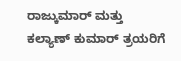ರಾಜ್ಕುಮಾರ್ ಮತ್ತು ಕಲ್ಯಾಣ್ ಕುಮಾರ್ ತ್ರಯರಿಗೆ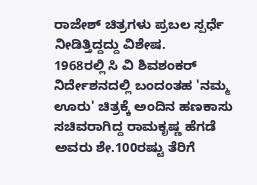ರಾಜೇಶ್ ಚಿತ್ರಗಳು ಪ್ರಬಲ ಸ್ಪರ್ಧೆ ನೀಡಿತ್ತಿದ್ದದ್ದು ವಿಶೇಷ.
1968ರಲ್ಲಿ ಸಿ ವಿ ಶಿವಶಂಕರ್ ನಿರ್ದೇಶನದಲ್ಲಿ ಬಂದಂತಹ 'ನಮ್ಮ ಊರು' ಚಿತ್ರಕ್ಕೆ ಅಂದಿನ ಹಣಕಾಸು ಸಚಿವರಾಗಿದ್ದ ರಾಮಕೃಷ್ಣ ಹೆಗಡೆ ಅವರು ಶೇ.100ರಷ್ಟು ತೆರಿಗೆ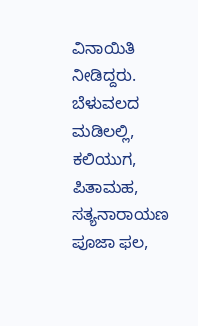ವಿನಾಯಿತಿ ನೀಡಿದ್ದರು. ಬೆಳುವಲದ ಮಡಿಲಲ್ಲಿ, ಕಲಿಯುಗ, ಪಿತಾಮಹ, ಸತ್ಯನಾರಾಯಣ ಪೂಜಾ ಫಲ,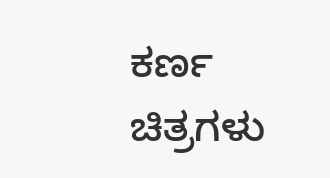ಕರ್ಣ ಚಿತ್ರಗಳು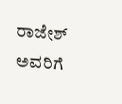ರಾಜೇಶ್ ಅವರಿಗೆ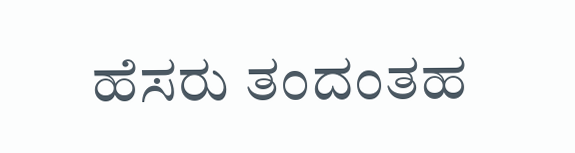ಹೆಸರು ತಂದಂತಹ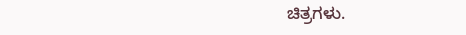ಚಿತ್ರಗಳು.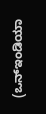(ಒನ್ಇಂಡಿಯಾ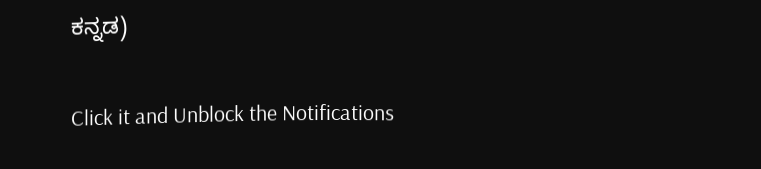ಕನ್ನಡ)


Click it and Unblock the Notifications